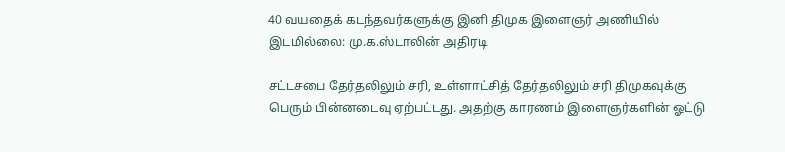40 வயதைக் கடந்தவர்களுக்கு இனி திமுக இளைஞர் அணியில் இடமில்லை: மு.க.ஸ்டாலின் அதிரடி

சட்டசபை தேர்தலிலும் சரி, உள்ளாட்சித் தேர்தலிலும் சரி திமுகவுக்கு பெரும் பின்னடைவு ஏற்பட்டது. அதற்கு காரணம் இளைஞர்களின் ஓட்டு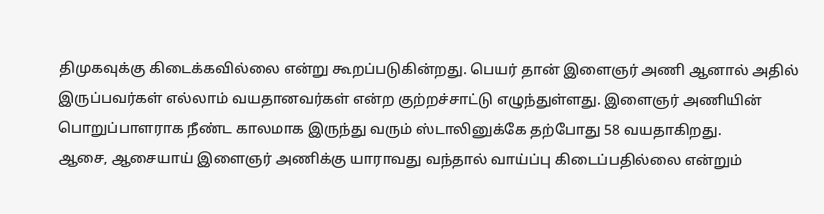திமுகவுக்கு கிடைக்கவில்லை என்று கூறப்படுகின்றது. பெயர் தான் இளைஞர் அணி ஆனால் அதில் இருப்பவர்கள் எல்லாம் வயதானவர்கள் என்ற குற்றச்சாட்டு எழுந்துள்ளது. இளைஞர் அணியின் பொறுப்பாளராக நீண்ட காலமாக இருந்து வரும் ஸ்டாலினுக்கே தற்போது 58 வயதாகிறது.
ஆசை, ஆசையாய் இளைஞர் அணிக்கு யாராவது வந்தால் வாய்ப்பு கிடைப்பதில்லை என்றும்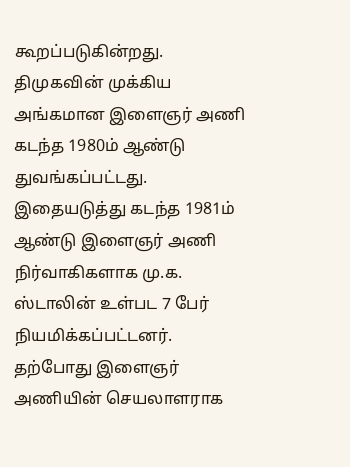கூறப்படுகின்றது. திமுகவின் முக்கிய அங்கமான இளைஞர் அணி கடந்த 1980ம் ஆண்டு துவங்கப்பட்டது. இதையடுத்து கடந்த 1981ம் ஆண்டு இளைஞர் அணி நிர்வாகிகளாக மு.க. ஸ்டாலின் உள்பட 7 பேர் நியமிக்கப்பட்டனர்.
தற்போது இளைஞர் அணியின் செயலாளராக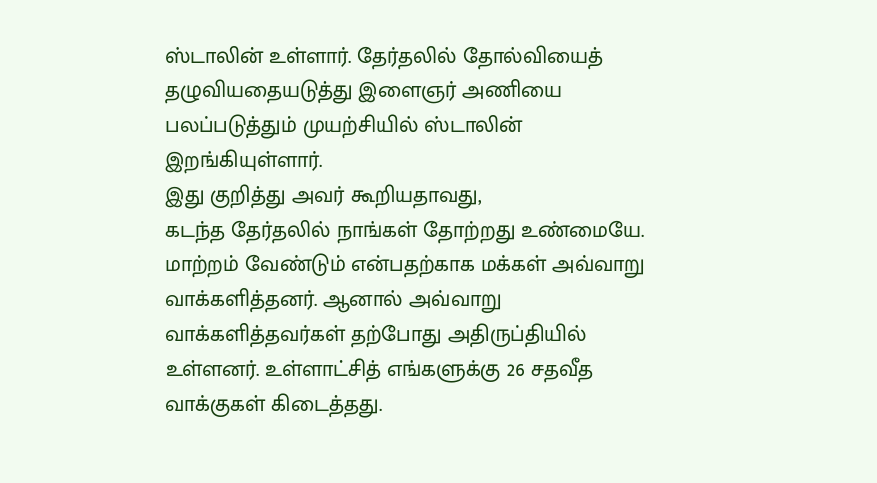ஸ்டாலின் உள்ளார். தேர்தலில் தோல்வியைத் தழுவியதையடுத்து இளைஞர் அணியை பலப்படுத்தும் முயற்சியில் ஸ்டாலின் இறங்கியுள்ளார்.
இது குறித்து அவர் கூறியதாவது,
கடந்த தேர்தலில் நாங்கள் தோற்றது உண்மையே. மாற்றம் வேண்டும் என்பதற்காக மக்கள் அவ்வாறு வாக்களித்தனர். ஆனால் அவ்வாறு வாக்களித்தவர்கள் தற்போது அதிருப்தியில் உள்ளனர். உள்ளாட்சித் எங்களுக்கு 26 சதவீத வாக்குகள் கிடைத்தது.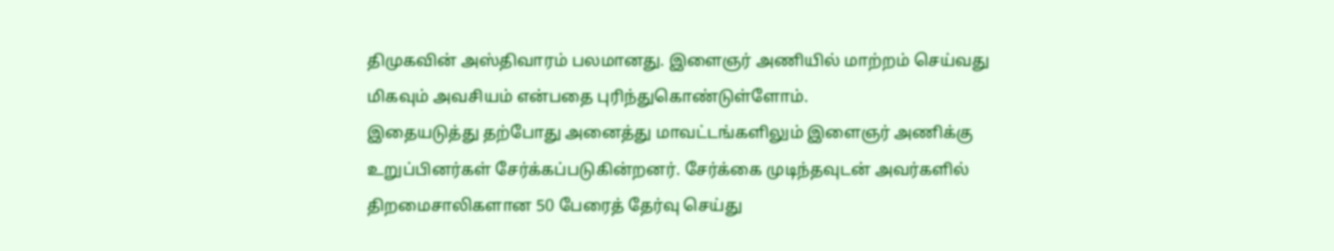திமுகவின் அஸ்திவாரம் பலமானது. இளைஞர் அணியில் மாற்றம் செய்வது மிகவும் அவசியம் என்பதை புரிந்துகொண்டுள்ளோம்.
இதையடுத்து தற்போது அனைத்து மாவட்டங்களிலும் இளைஞர் அணிக்கு உறுப்பினர்கள் சேர்க்கப்படுகின்றனர். சேர்க்கை முடிந்தவுடன் அவர்களில் திறமைசாலிகளான 50 பேரைத் தேர்வு செய்து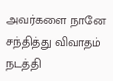அவர்களை நானே சந்தித்து விவாதம் நடத்தி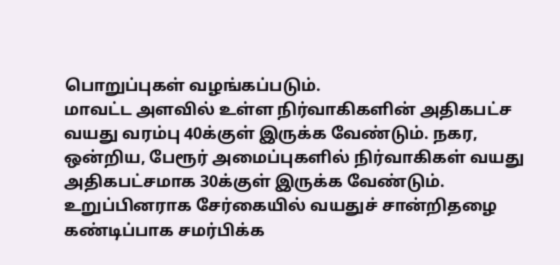பொறுப்புகள் வழங்கப்படும்.
மாவட்ட அளவில் உள்ள நிர்வாகிகளின் அதிகபட்ச வயது வரம்பு 40க்குள் இருக்க வேண்டும். நகர, ஒன்றிய, பேரூர் அமைப்புகளில் நிர்வாகிகள் வயது அதிகபட்சமாக 30க்குள் இருக்க வேண்டும். உறுப்பினராக சேர்கையில் வயதுச் சான்றிதழை கண்டிப்பாக சமர்பிக்க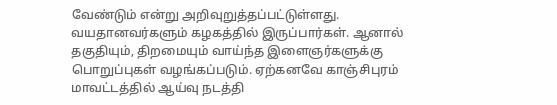வேண்டும் என்று அறிவுறுத்தப்பட்டுள்ளது.
வயதானவர்களும் கழகத்தில் இருப்பார்கள். ஆனால் தகுதியும், திறமையும் வாய்ந்த இளைஞர்களுக்கு பொறுப்புகள் வழங்கப்படும். ஏற்கனவே காஞ்சிபுரம் மாவட்டத்தில் ஆய்வு நடத்தி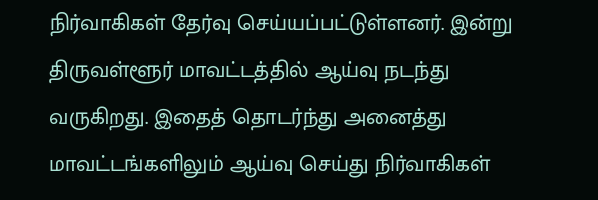நிர்வாகிகள் தேர்வு செய்யப்பட்டுள்ளனர். இன்று திருவள்ளூர் மாவட்டத்தில் ஆய்வு நடந்து வருகிறது. இதைத் தொடர்ந்து அனைத்து மாவட்டங்களிலும் ஆய்வு செய்து நிர்வாகிகள்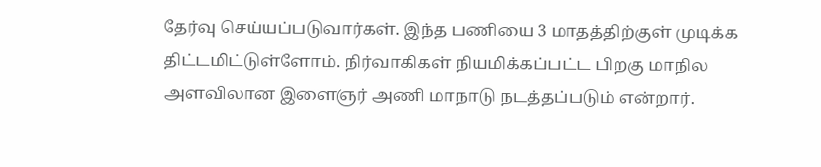தேர்வு செய்யப்படுவார்கள். இந்த பணியை 3 மாதத்திற்குள் முடிக்க திட்டமிட்டுள்ளோம். நிர்வாகிகள் நியமிக்கப்பட்ட பிறகு மாநில அளவிலான இளைஞர் அணி மாநாடு நடத்தப்படும் என்றார்.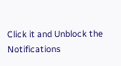Click it and Unblock the Notifications